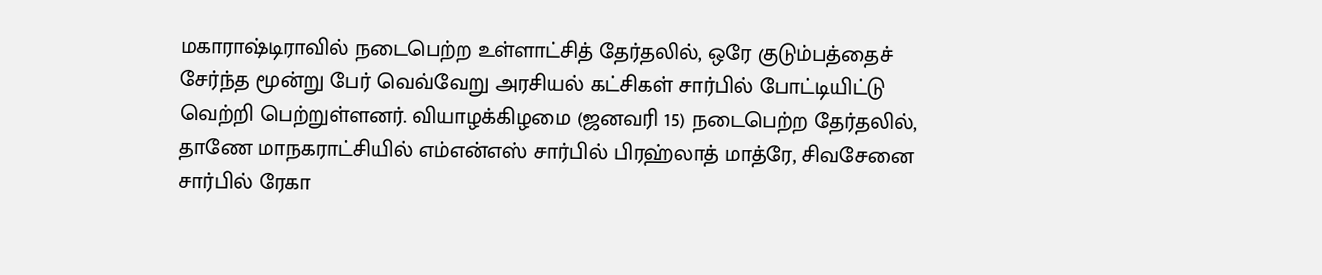மகாராஷ்டிராவில் நடைபெற்ற உள்ளாட்சித் தேர்தலில், ஒரே குடும்பத்தைச் சேர்ந்த மூன்று பேர் வெவ்வேறு அரசியல் கட்சிகள் சார்பில் போட்டியிட்டு வெற்றி பெற்றுள்ளனர். வியாழக்கிழமை (ஜனவரி 15) நடைபெற்ற தேர்தலில், தாணே மாநகராட்சியில் எம்என்எஸ் சார்பில் பிரஹ்லாத் மாத்ரே, சிவசேனை சார்பில் ரேகா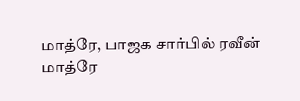மாத்ரே, பாஜக சார்பில் ரவீன் மாத்ரே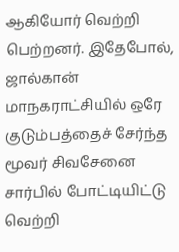ஆகியோர் வெற்றி பெற்றனர். இதேபோல், ஜால்கான் மாநகராட்சியில் ஒரே குடும்பத்தைச் சேர்ந்த மூவர் சிவசேனை சார்பில் போட்டியிட்டு வெற்றி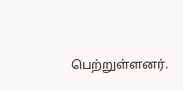பெற்றுள்ளனர்.